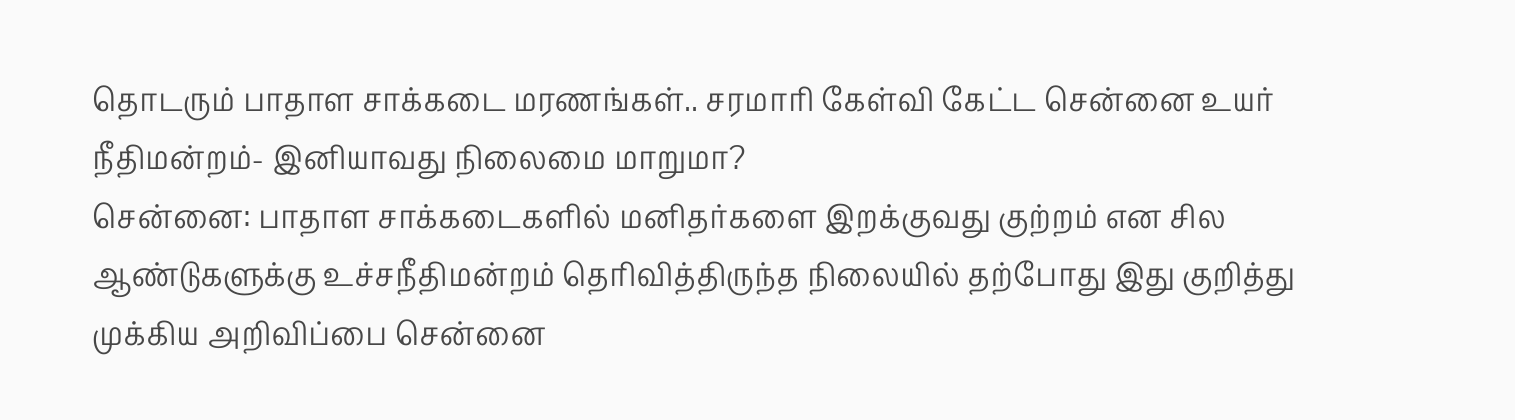தொடரும் பாதாள சாக்கடை மரணங்கள்.. சரமாரி கேள்வி கேட்ட சென்னை உயர் நீதிமன்றம்- இனியாவது நிலைமை மாறுமா?
சென்னை: பாதாள சாக்கடைகளில் மனிதர்களை இறக்குவது குற்றம் என சில ஆண்டுகளுக்கு உச்சநீதிமன்றம் தெரிவித்திருந்த நிலையில் தற்போது இது குறித்து முக்கிய அறிவிப்பை சென்னை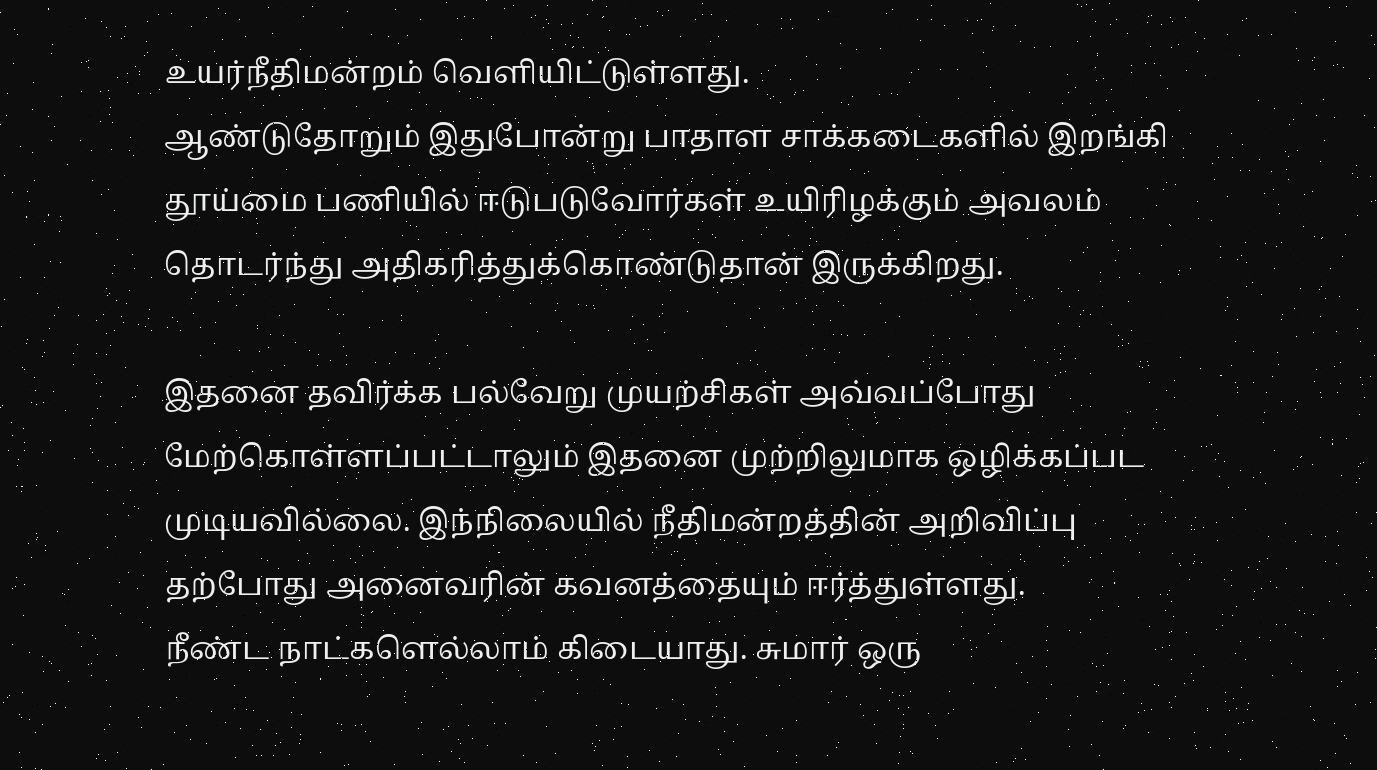உயர்நீதிமன்றம் வெளியிட்டுள்ளது.
ஆண்டுதோறும் இதுபோன்று பாதாள சாக்கடைகளில் இறங்கி தூய்மை பணியில் ஈடுபடுவோர்கள் உயிரிழக்கும் அவலம் தொடர்ந்து அதிகரித்துக்கொண்டுதான் இருக்கிறது.

இதனை தவிர்க்க பல்வேறு முயற்சிகள் அவ்வப்போது மேற்கொள்ளப்பட்டாலும் இதனை முற்றிலுமாக ஒழிக்கப்பட முடியவில்லை. இந்நிலையில் நீதிமன்றத்தின் அறிவிப்பு தற்போது அனைவரின் கவனத்தையும் ஈர்த்துள்ளது.
நீண்ட நாட்களெல்லாம் கிடையாது. சுமார் ஒரு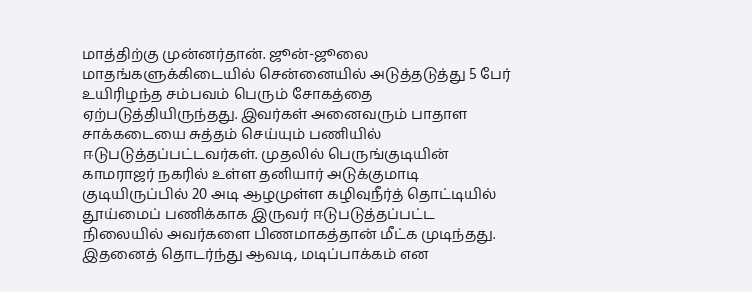மாத்திற்கு முன்னர்தான். ஜூன்-ஜூலை மாதங்களுக்கிடையில் சென்னையில் அடுத்தடுத்து 5 பேர் உயிரிழந்த சம்பவம் பெரும் சோகத்தை ஏற்படுத்தியிருந்தது. இவர்கள் அனைவரும் பாதாள சாக்கடையை சுத்தம் செய்யும் பணியில் ஈடுபடுத்தப்பட்டவர்கள். முதலில் பெருங்குடியின் காமராஜர் நகரில் உள்ள தனியார் அடுக்குமாடி குடியிருப்பில் 20 அடி ஆழமுள்ள கழிவுநீர்த் தொட்டியில் தூய்மைப் பணிக்காக இருவர் ஈடுபடுத்தப்பட்ட நிலையில் அவர்களை பிணமாகத்தான் மீட்க முடிந்தது.
இதனைத் தொடர்ந்து ஆவடி, மடிப்பாக்கம் என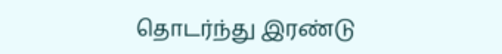தொடர்ந்து இரண்டு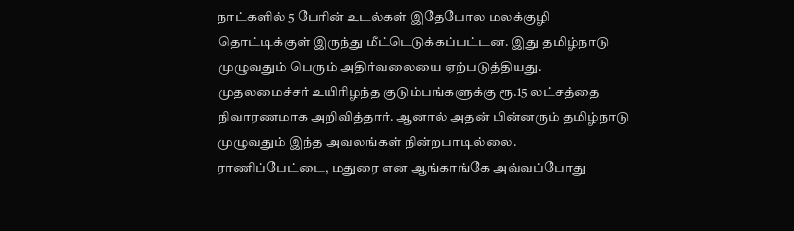நாட்களில் 5 பேரின் உடல்கள் இதேபோல மலக்குழி தொட்டிக்குள் இருந்து மீட்டெடுக்கப்பட்டன. இது தமிழ்நாடு முழுவதும் பெரும் அதிர்வலையை ஏற்படுத்தியது. முதலமைச்சர் உயிரிழந்த குடும்பங்களுக்கு ரூ.15 லட்சத்தை நிவாரணமாக அறிவித்தார். ஆனால் அதன் பின்னரும் தமிழ்நாடு முழுவதும் இந்த அவலங்கள் நின்றபாடில்லை. ராணிப்பேட்டை, மதுரை என ஆங்காங்கே அவ்வப்போது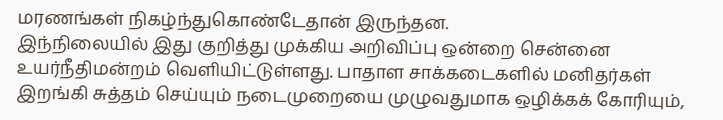மரணங்கள் நிகழ்ந்துகொண்டேதான் இருந்தன.
இந்நிலையில் இது குறித்து முக்கிய அறிவிப்பு ஒன்றை சென்னை உயர்நீதிமன்றம் வெளியிட்டுள்ளது. பாதாள சாக்கடைகளில் மனிதர்கள் இறங்கி சுத்தம் செய்யும் நடைமுறையை முழுவதுமாக ஒழிக்கக் கோரியும்,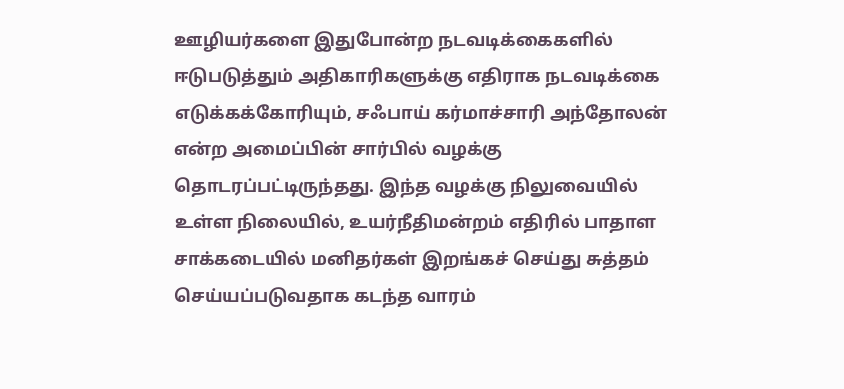ஊழியர்களை இதுபோன்ற நடவடிக்கைகளில் ஈடுபடுத்தும் அதிகாரிகளுக்கு எதிராக நடவடிக்கை எடுக்கக்கோரியும், சஃபாய் கர்மாச்சாரி அந்தோலன் என்ற அமைப்பின் சார்பில் வழக்கு தொடரப்பட்டிருந்தது. இந்த வழக்கு நிலுவையில் உள்ள நிலையில், உயர்நீதிமன்றம் எதிரில் பாதாள சாக்கடையில் மனிதர்கள் இறங்கச் செய்து சுத்தம் செய்யப்படுவதாக கடந்த வாரம்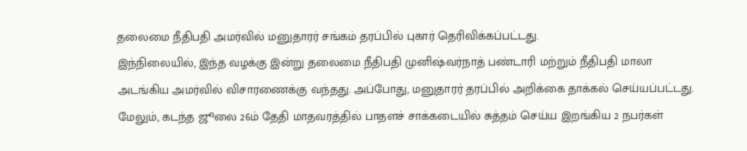தலைமை நீதிபதி அமர்வில் மனுதாரர் சங்கம் தரப்பில் புகார் தெரிவிக்கப்பட்டது.
இந்நிலையில், இந்த வழக்கு இன்று தலைமை நீதிபதி முனிஷ்வர்நாத் பண்டாரி மற்றும் நீதிபதி மாலா அடங்கிய அமர்வில் விசாரணைக்கு வந்தது. அப்போது, மனுதாரர் தரப்பில் அறிக்கை தாக்கல் செய்யப்பட்டது. மேலும், கடந்த ஜூலை 26ம் தேதி மாதவரத்தில் பாதளச் சாக்கடையில் சுத்தம் செய்ய இறங்கிய 2 நபர்கள்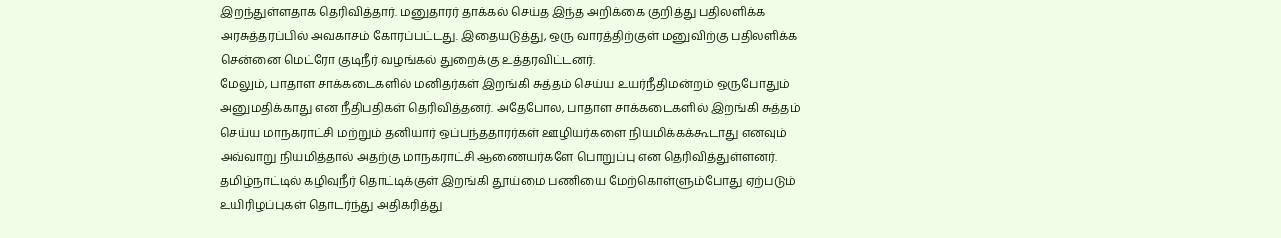இறந்துள்ளதாக தெரிவித்தார். மனுதாரர் தாக்கல் செய்த இந்த அறிக்கை குறித்து பதிலளிக்க அரசுத்தரப்பில் அவகாசம் கோரப்பட்டது. இதையடுத்து, ஒரு வாரத்திற்குள் மனுவிற்கு பதிலளிக்க சென்னை மெட்ரோ குடிநீர் வழங்கல் துறைக்கு உத்தரவிட்டனர்.
மேலும், பாதாள சாக்கடைகளில் மனிதர்கள் இறங்கி சுத்தம் செய்ய உயர்நீதிமன்றம் ஒருபோதும் அனுமதிக்காது என நீதிபதிகள் தெரிவித்தனர். அதேபோல, பாதாள சாக்கடைகளில் இறங்கி சுத்தம் செய்ய மாநகராட்சி மற்றும் தனியார் ஒப்பந்ததாரர்கள் ஊழியர்களை நியமிக்கக்கூடாது எனவும் அவ்வாறு நியமித்தால் அதற்கு மாநகராட்சி ஆணையர்களே பொறுப்பு என தெரிவித்துள்ளனர். தமிழ்நாட்டில் கழிவுநீர் தொட்டிக்குள் இறங்கி தூய்மை பணியை மேற்கொள்ளும்போது ஏற்படும் உயிரிழப்புகள் தொடர்ந்து அதிகரித்து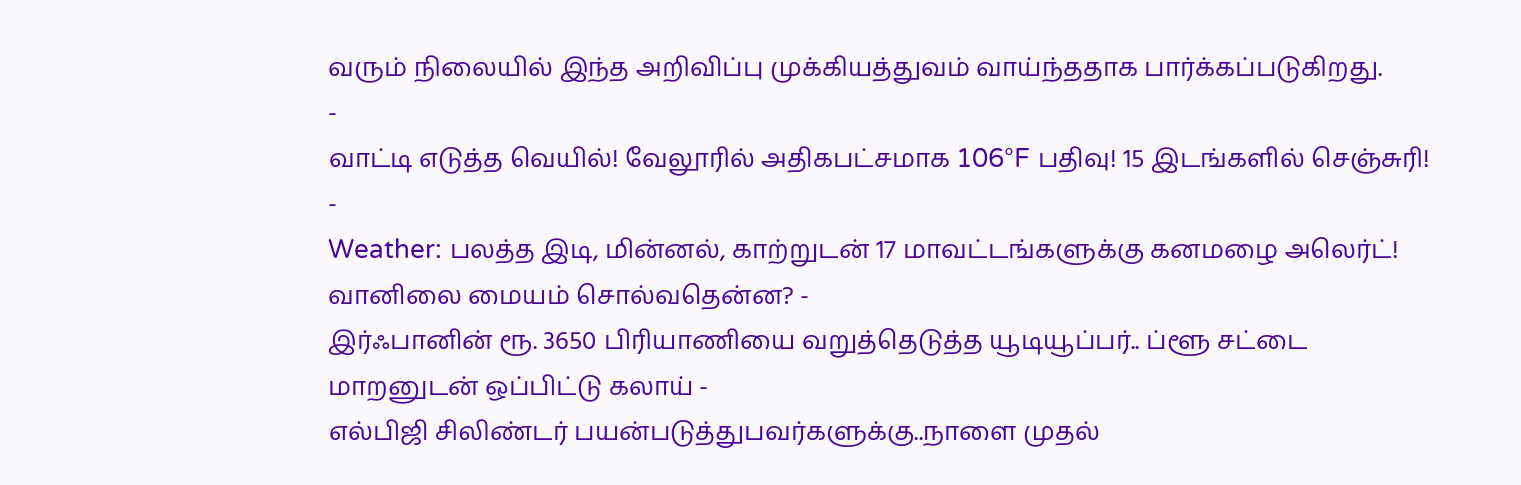வரும் நிலையில் இந்த அறிவிப்பு முக்கியத்துவம் வாய்ந்ததாக பார்க்கப்படுகிறது.
-
வாட்டி எடுத்த வெயில்! வேலூரில் அதிகபட்சமாக 106°F பதிவு! 15 இடங்களில் செஞ்சுரி! -
Weather: பலத்த இடி, மின்னல், காற்றுடன் 17 மாவட்டங்களுக்கு கனமழை அலெர்ட்! வானிலை மையம் சொல்வதென்ன? -
இர்ஃபானின் ரூ. 3650 பிரியாணியை வறுத்தெடுத்த யூடியூப்பர்.. ப்ளூ சட்டை மாறனுடன் ஒப்பிட்டு கலாய் -
எல்பிஜி சிலிண்டர் பயன்படுத்துபவர்களுக்கு..நாளை முதல்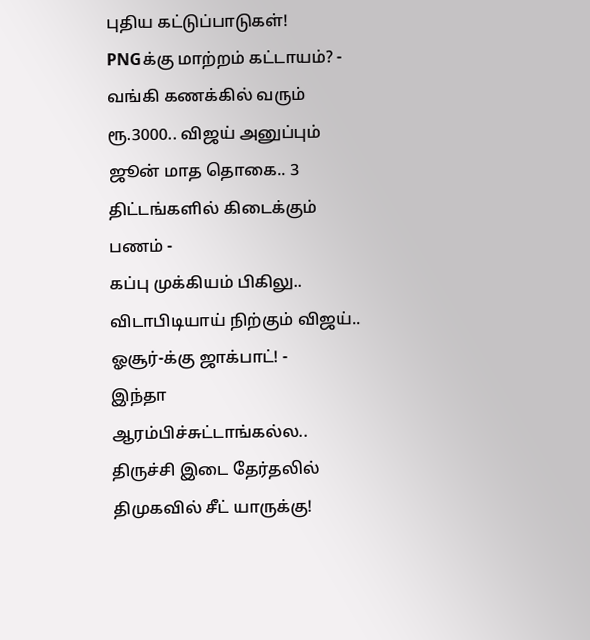புதிய கட்டுப்பாடுகள்! PNGக்கு மாற்றம் கட்டாயம்? -
வங்கி கணக்கில் வரும் ரூ.3000.. விஜய் அனுப்பும் ஜூன் மாத தொகை.. 3 திட்டங்களில் கிடைக்கும் பணம் -
கப்பு முக்கியம் பிகிலு.. விடாபிடியாய் நிற்கும் விஜய்.. ஓசூர்-க்கு ஜாக்பாட்! -
இந்தா ஆரம்பிச்சுட்டாங்கல்ல.. திருச்சி இடை தேர்தலில் திமுகவில் சீட் யாருக்கு!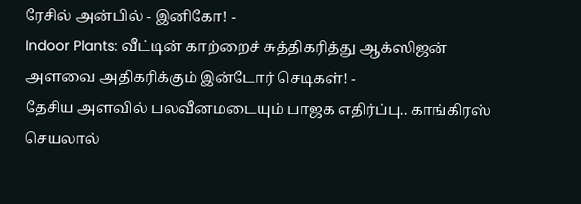ரேசில் அன்பில் - இனிகோ! -
Indoor Plants: வீட்டின் காற்றைச் சுத்திகரித்து ஆக்ஸிஜன் அளவை அதிகரிக்கும் இன்டோர் செடிகள்! -
தேசிய அளவில் பலவீனமடையும் பாஜக எதிர்ப்பு.. காங்கிரஸ் செயலால்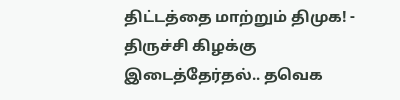திட்டத்தை மாற்றும் திமுக! -
திருச்சி கிழக்கு இடைத்தேர்தல்.. தவெக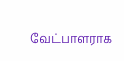வேட்பாளராக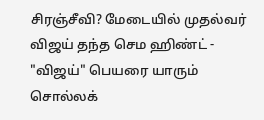சிரஞ்சீவி? மேடையில் முதல்வர் விஜய் தந்த செம ஹிண்ட் -
"விஜய்" பெயரை யாரும் சொல்லக்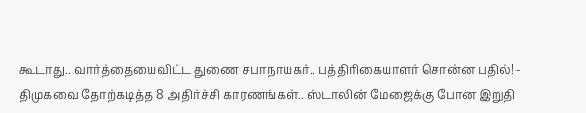கூடாது.. வார்த்தையைவிட்ட துணை சபாநாயகர்.. பத்திரிகையாளர் சொன்ன பதில்! -
திமுகவை தோற்கடித்த 8 அதிர்ச்சி காரணங்கள்.. ஸ்டாலின் மேஜைக்கு போன இறுதி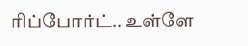ரிப்போர்ட்.. உள்ளே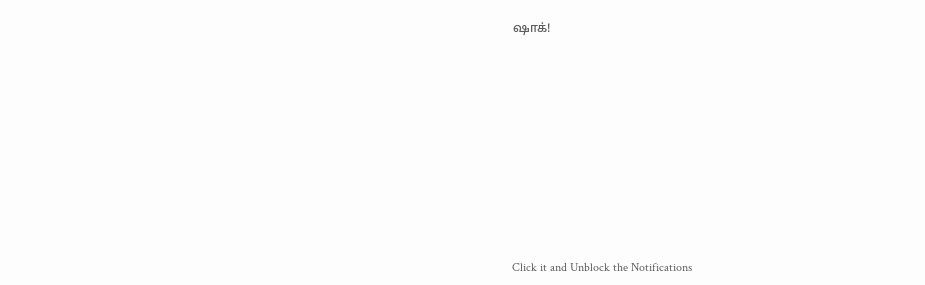ஷாக்!












Click it and Unblock the Notifications